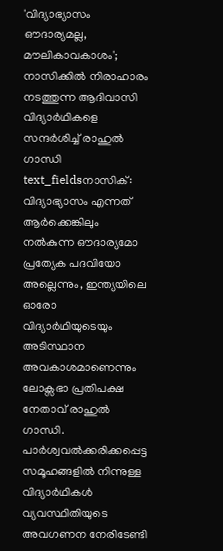'വിദ്യാഭ്യാസം ഔദാര്യമല്ല, മൗലികാവകാശം'; നാസിക്കിൽ നിരാഹാരം നടത്തുന്ന ആദിവാസി വിദ്യാർഥികളെ സന്ദർശിച്ച് രാഹുൽ ഗാന്ധി
text_fieldsനാസിക്: വിദ്യാഭ്യാസം എന്നത് ആർക്കെങ്കിലും നൽകുന്ന ഔദാര്യമോ പ്രത്യേക പദവിയോ അല്ലെന്നും, ഇന്ത്യയിലെ ഓരോ വിദ്യാർഥിയുടെയും അടിസ്ഥാന അവകാശമാണെന്നും ലോക്സഭാ പ്രതിപക്ഷ നേതാവ് രാഹുൽ ഗാന്ധി. പാർശ്വവൽക്കരിക്കപ്പെട്ട സമൂഹങ്ങളിൽ നിന്നുള്ള വിദ്യാർഥികൾ വ്യവസ്ഥിതിയുടെ അവഗണന നേരിടേണ്ടി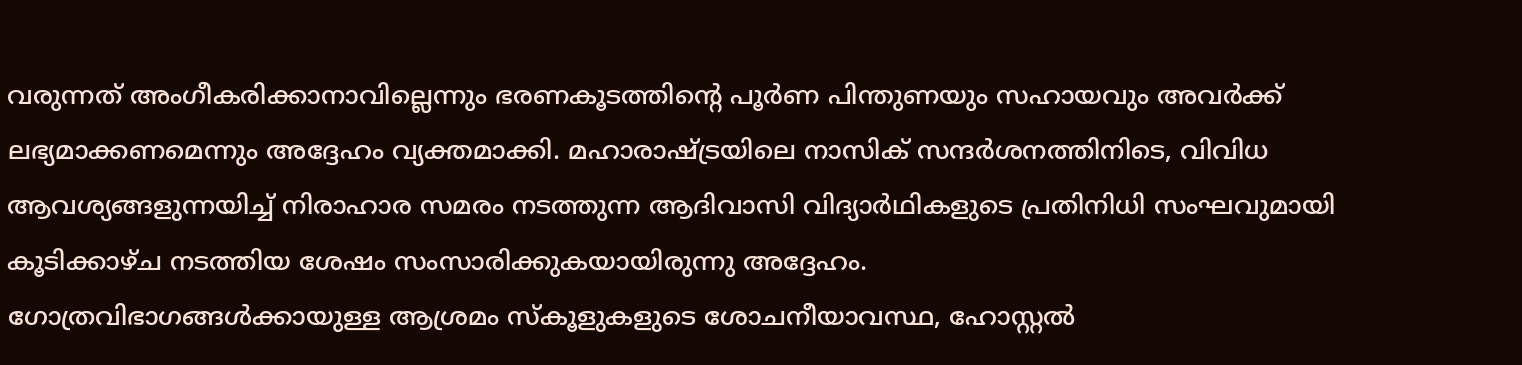വരുന്നത് അംഗീകരിക്കാനാവില്ലെന്നും ഭരണകൂടത്തിന്റെ പൂർണ പിന്തുണയും സഹായവും അവർക്ക് ലഭ്യമാക്കണമെന്നും അദ്ദേഹം വ്യക്തമാക്കി. മഹാരാഷ്ട്രയിലെ നാസിക് സന്ദർശനത്തിനിടെ, വിവിധ ആവശ്യങ്ങളുന്നയിച്ച് നിരാഹാര സമരം നടത്തുന്ന ആദിവാസി വിദ്യാർഥികളുടെ പ്രതിനിധി സംഘവുമായി കൂടിക്കാഴ്ച നടത്തിയ ശേഷം സംസാരിക്കുകയായിരുന്നു അദ്ദേഹം.
ഗോത്രവിഭാഗങ്ങൾക്കായുള്ള ആശ്രമം സ്കൂളുകളുടെ ശോചനീയാവസ്ഥ, ഹോസ്റ്റൽ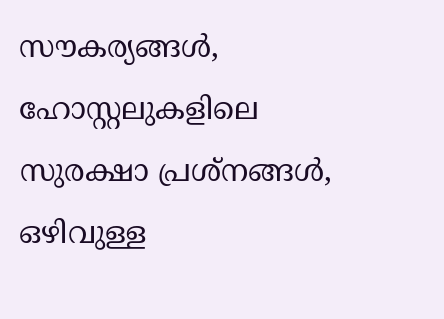സൗകര്യങ്ങൾ, ഹോസ്റ്റലുകളിലെ സുരക്ഷാ പ്രശ്നങ്ങൾ, ഒഴിവുള്ള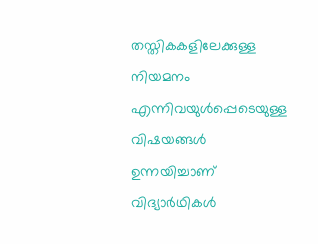തസ്തികകളിലേക്കുള്ള നിയമനം എന്നിവയുൾപ്പെടെയുള്ള വിഷയങ്ങൾ ഉന്നയിച്ചാണ് വിദ്യാർഥികൾ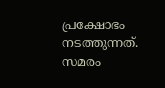പ്രക്ഷോഭം നടത്തുന്നത്. സമരം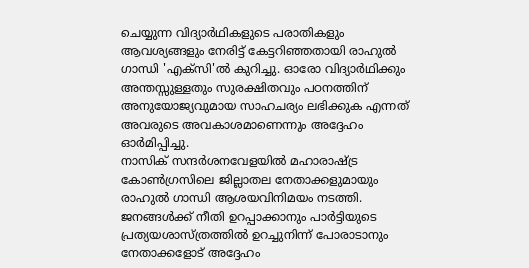ചെയ്യുന്ന വിദ്യാർഥികളുടെ പരാതികളും ആവശ്യങ്ങളും നേരിട്ട് കേട്ടറിഞ്ഞതായി രാഹുൽ ഗാന്ധി 'എക്സി'ൽ കുറിച്ചു. ഓരോ വിദ്യാർഥിക്കും അന്തസ്സുള്ളതും സുരക്ഷിതവും പഠനത്തിന് അനുയോജ്യവുമായ സാഹചര്യം ലഭിക്കുക എന്നത് അവരുടെ അവകാശമാണെന്നും അദ്ദേഹം ഓർമിപ്പിച്ചു.
നാസിക് സന്ദർശനവേളയിൽ മഹാരാഷ്ട്ര കോൺഗ്രസിലെ ജില്ലാതല നേതാക്കളുമായും രാഹുൽ ഗാന്ധി ആശയവിനിമയം നടത്തി. ജനങ്ങൾക്ക് നീതി ഉറപ്പാക്കാനും പാർട്ടിയുടെ പ്രത്യയശാസ്ത്രത്തിൽ ഉറച്ചുനിന്ന് പോരാടാനും നേതാക്കളോട് അദ്ദേഹം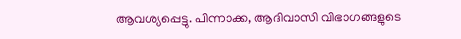ആവശ്യപ്പെട്ടു. പിന്നാക്ക, ആദിവാസി വിഭാഗങ്ങളുടെ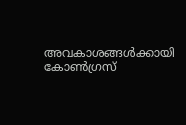അവകാശങ്ങൾക്കായി കോൺഗ്രസ്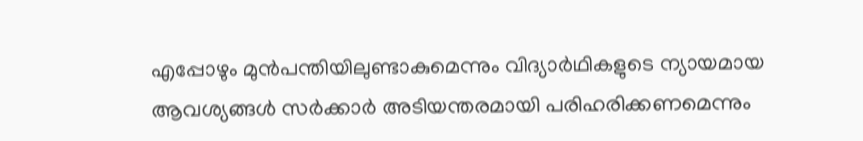എപ്പോഴും മുൻപന്തിയിലുണ്ടാകുമെന്നും വിദ്യാർഥികളുടെ ന്യായമായ ആവശ്യങ്ങൾ സർക്കാർ അടിയന്തരമായി പരിഹരിക്കണമെന്നും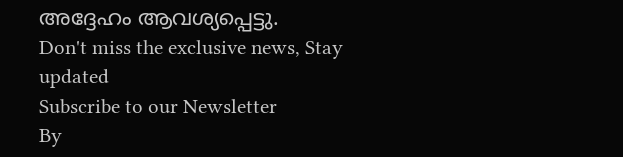അദ്ദേഹം ആവശ്യപ്പെട്ടു.
Don't miss the exclusive news, Stay updated
Subscribe to our Newsletter
By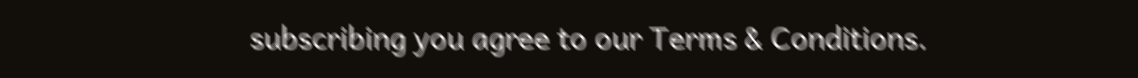subscribing you agree to our Terms & Conditions.